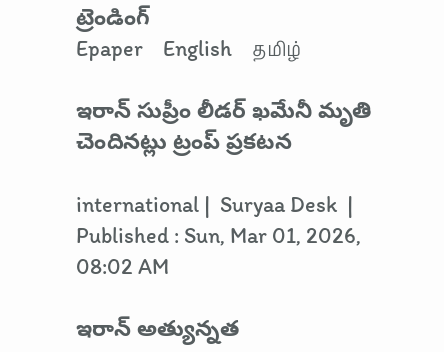ట్రెండింగ్
Epaper    English    தமிழ்

ఇరాన్ సుప్రీం లీడర్ ఖమేనీ మృతి చెందినట్లు ట్రంప్ ప్రకటన

international |  Suryaa Desk  | Published : Sun, Mar 01, 2026, 08:02 AM

ఇరాన్ అత్యున్నత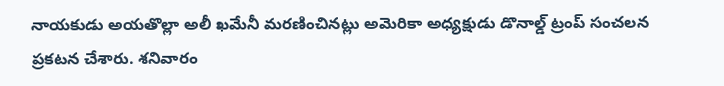నాయకుడు అయతొల్లా అలీ ఖమేనీ మరణించినట్లు అమెరికా అధ్యక్షుడు డొనాల్డ్ ట్రంప్ సంచలన ప్రకటన చేశారు. శనివారం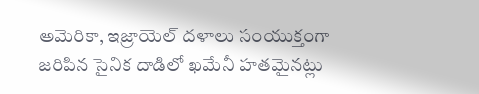అమెరికా, ఇజ్రాయెల్ దళాలు సంయుక్తంగా జరిపిన సైనిక దాడిలో ఖమేనీ హతమైనట్లు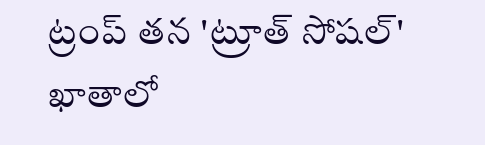ట్రంప్ తన 'ట్రూత్ సోషల్' ఖాతాలో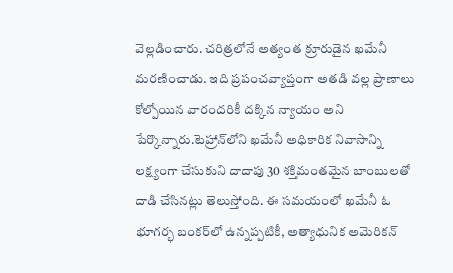వెల్లడించారు. చరిత్రలోనే అత్యంత క్రూరుడైన ఖమేనీ మరణించాడు. ఇది ప్రపంచవ్యాప్తంగా అతడి వల్ల ప్రాణాలు కోల్పోయిన వారందరికీ దక్కిన న్యాయం అని పేర్కొన్నారు.టెహ్రాన్‌లోని ఖమేనీ అధికారిక నివాసాన్ని లక్ష్యంగా చేసుకుని దాదాపు 30 శక్తిమంతమైన బాంబులతో దాడి చేసినట్లు తెలుస్తోంది. ఈ సమయంలో ఖమేనీ ఓ భూగర్భ బంకర్‌లో ఉన్నప్పటికీ, అత్యాధునిక అమెరికన్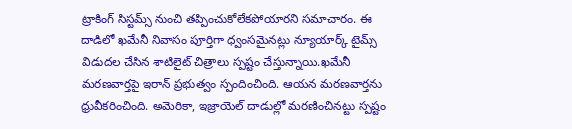ట్రాకింగ్ సిస్టమ్స్ నుంచి తప్పించుకోలేకపోయారని సమాచారం. ఈ దాడిలో ఖమేనీ నివాసం పూర్తిగా ధ్వంసమైనట్లు న్యూయార్క్ టైమ్స్ విడుదల చేసిన శాటిలైట్ చిత్రాలు స్పష్టం చేస్తున్నాయి.ఖమేనీ మరణవార్తపై ఇరాన్ ప్రభుత్వం స్పందించింది. ఆయన మరణవార్తను ధ్రువీకరించింది. అమెరికా, ఇజ్రాయెల్ దాడుల్లో మరణించినట్టు స్పష్టం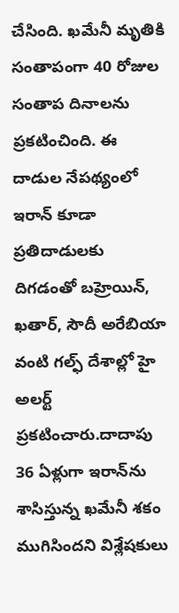చేసింది. ఖమేనీ మృతికి సంతాపంగా 40 రోజుల సంతాప దినాలను ప్రకటించింది. ఈ దాడుల నేపథ్యంలో ఇరాన్ కూడా ప్రతిదాడులకు దిగడంతో బహ్రెయిన్, ఖతార్, సౌదీ అరేబియా వంటి గల్ఫ్ దేశాల్లో హై అలర్ట్ ప్రకటించారు.దాదాపు 36 ఏళ్లుగా ఇరాన్‌ను శాసిస్తున్న ఖమేనీ శకం ముగిసిందని విశ్లేషకులు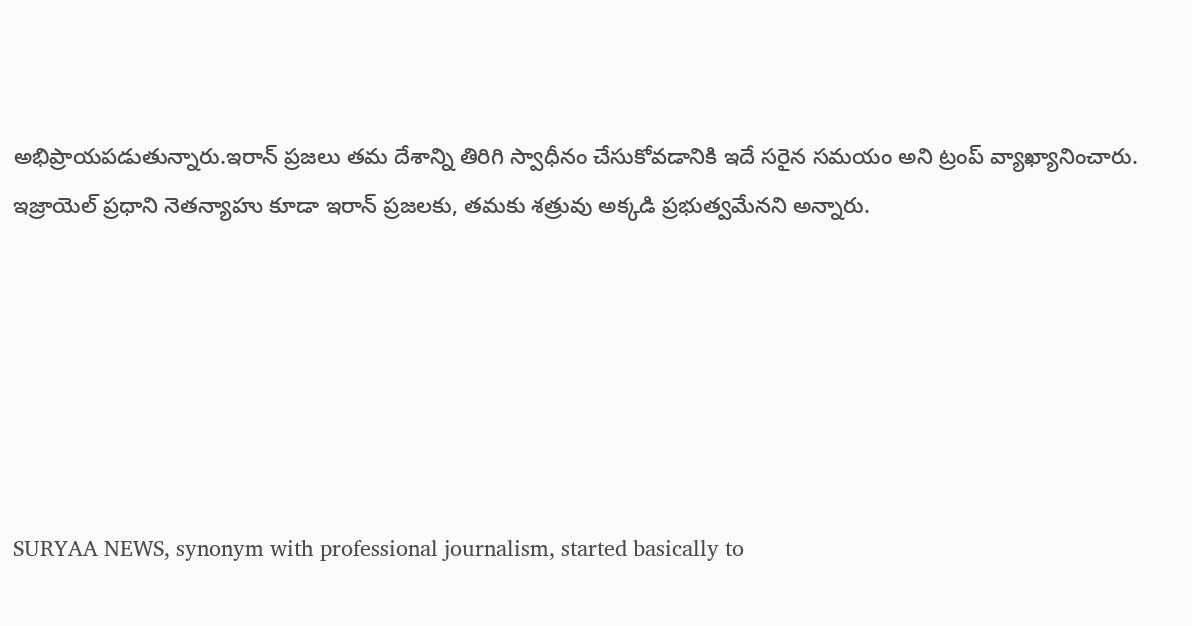అభిప్రాయపడుతున్నారు.ఇరాన్ ప్రజలు తమ దేశాన్ని తిరిగి స్వాధీనం చేసుకోవడానికి ఇదే సరైన సమయం అని ట్రంప్ వ్యాఖ్యానించారు. ఇజ్రాయెల్ ప్రధాని నెతన్యాహు కూడా ఇరాన్ ప్రజలకు, తమకు శత్రువు అక్కడి ప్రభుత్వమేనని అన్నారు.






SURYAA NEWS, synonym with professional journalism, started basically to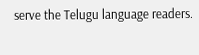serve the Telugu language readers.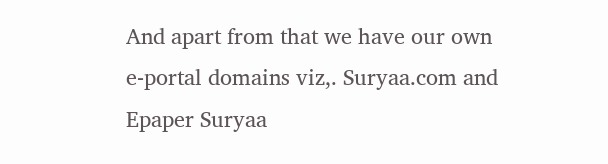And apart from that we have our own e-portal domains viz,. Suryaa.com and Epaper Suryaa